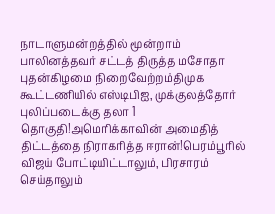நாடாளுமன்றத்தில் மூன்றாம் பாலினத்தவர் சட்டத் திருத்த மசோதா புதன்கிழமை நிறைவேற்றம்திமுக கூட்டணியில் எஸ்டிபிஐ, முக்குலத்தோர் புலிப்படைக்கு தலா 1 தொகுதி!அமெரிக்காவின் அமைதித் திட்டத்தை நிராகரித்த ஈரான்!பெரம்பூரில் விஜய் போட்டியிட்டாலும், பிரசாரம் செய்தாலும்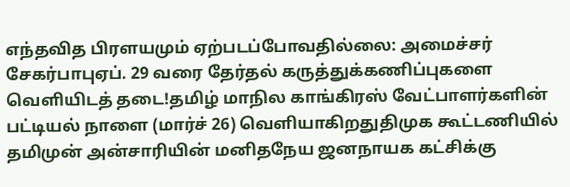எந்தவித பிரளயமும் ஏற்படப்போவதில்லை: அமைச்சர் சேகர்பாபுஏப். 29 வரை தேர்தல் கருத்துக்கணிப்புகளை வெளியிடத் தடை!தமிழ் மாநில காங்கிரஸ் வேட்பாளர்களின் பட்டியல் நாளை (மார்ச் 26) வெளியாகிறதுதிமுக கூட்டணியில் தமிமுன் அன்சாரியின் மனிதநேய ஜனநாயக கட்சிக்கு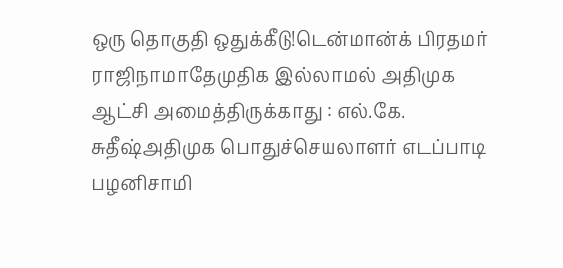ஒரு தொகுதி ஒதுக்கீடு!டென்மான்க் பிரதமர் ராஜிநாமாதேமுதிக இல்லாமல் அதிமுக ஆட்சி அமைத்திருக்காது : எல்.கே. சுதீஷ்அதிமுக பொதுச்செயலாளர் எடப்பாடி பழனிசாமி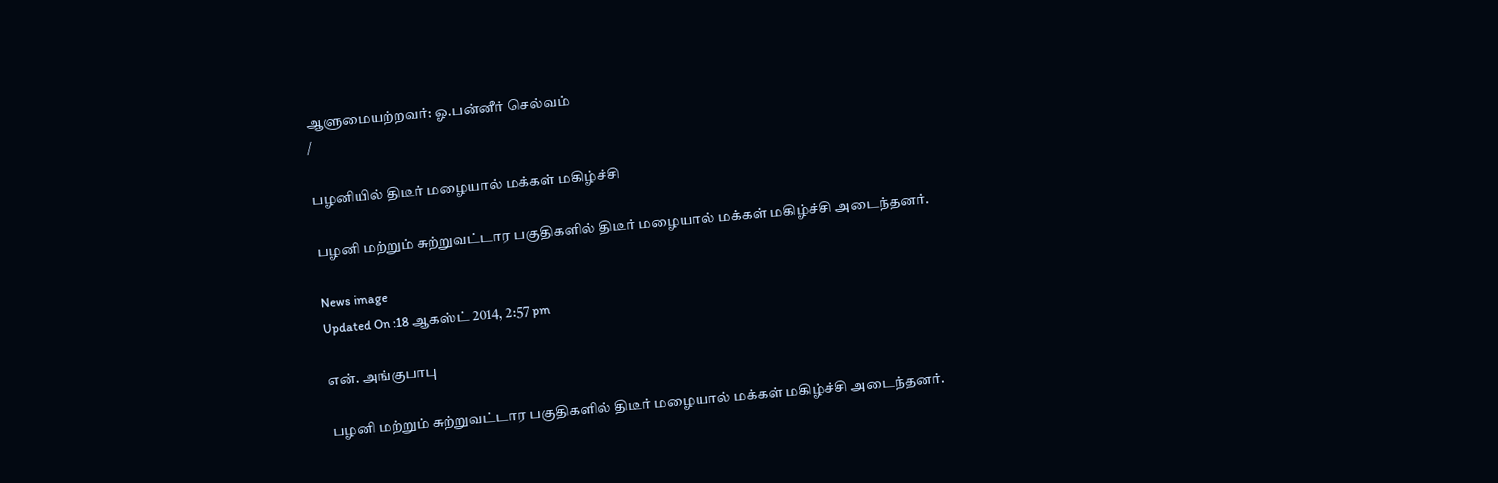ஆளுமையற்றவர்: ஓ.பன்னீர் செல்வம்
/

பழனியில் திடீர் மழையால் மக்கள் மகிழ்ச்சி

பழனி மற்றும் சுற்றுவட்டார பகுதிகளில் திடீர் மழையால் மக்கள் மகிழ்ச்சி அடைந்தனர்.

News image
Updated On :18 ஆகஸ்ட் 2014, 2:57 pm

என். அங்குபாபு

பழனி மற்றும் சுற்றுவட்டார பகுதிகளில் திடீர் மழையால் மக்கள் மகிழ்ச்சி அடைந்தனர்.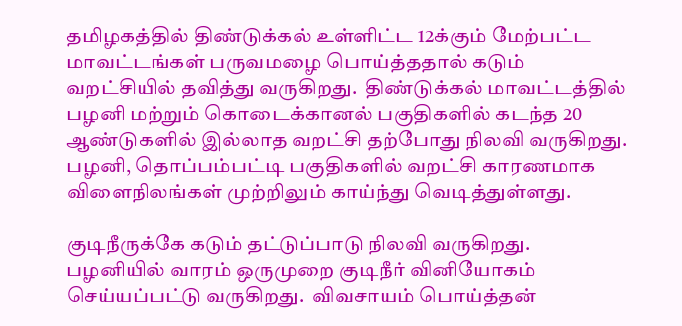தமிழகத்தில் திண்டுக்கல் உள்ளிட்ட 12க்கும் மேற்பட்ட மாவட்டங்கள் பருவமழை பொய்த்ததால் கடும் வறட்சியில் தவித்து வருகிறது.  திண்டுக்கல் மாவட்டத்தில் பழனி மற்றும் கொடைக்கானல் பகுதிகளில் கடந்த 20 ஆண்டுகளில் இல்லாத வறட்சி தற்போது நிலவி வருகிறது.  பழனி, தொப்பம்பட்டி பகுதிகளில் வறட்சி காரணமாக விளைநிலங்கள் முற்றிலும் காய்ந்து வெடித்துள்ளது.

குடிநீருக்கே கடும் தட்டுப்பாடு நிலவி வருகிறது.  பழனியில் வாரம் ஒருமுறை குடிநீர் வினியோகம் செய்யப்பட்டு வருகிறது.  விவசாயம் பொய்த்தன்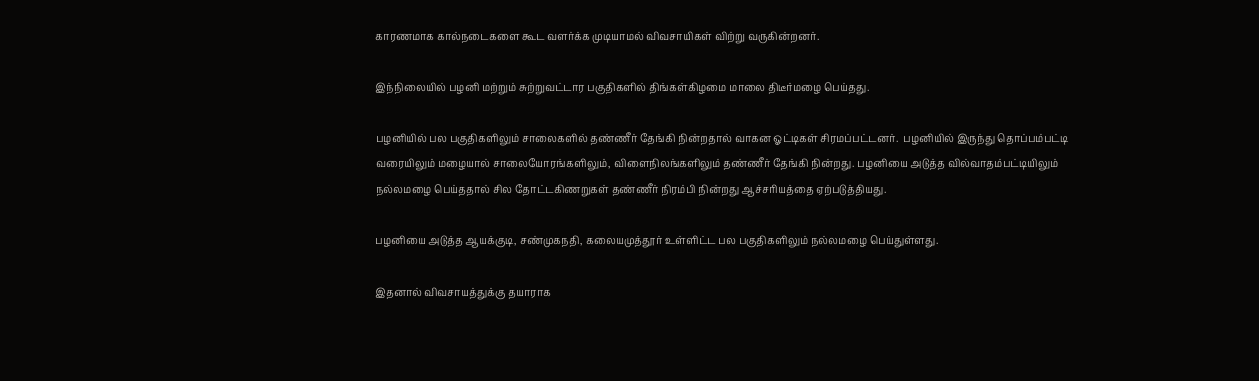காரணமாக கால்நடைகளை கூட வளர்க்க முடியாமல் விவசாயிகள் விற்று வருகின்றனர்.

இந்நிலையில் பழனி மற்றும் சுற்றுவட்டார பகுதிகளில் திங்கள்கிழமை மாலை திடீர்மழை பெய்தது.

பழனியில் பல பகுதிகளிலும் சாலைகளில் தண்ணீர் தேங்கி நின்றதால் வாகன ஓட்டிகள் சிரமப்பட்டனர்.  பழனியில் இருந்து தொப்பம்பட்டி வரையிலும் மழையால் சாலையோரங்களிலும், விளைநிலங்களிலும் தண்ணீர் தேங்கி நின்றது. பழனியை அடுத்த வில்வாதம்பட்டியிலும் நல்லமழை பெய்ததால் சில தோட்டகிணறுகள் தண்ணீர் நிரம்பி நின்றது ஆச்சரியத்தை ஏற்படுத்தியது.

பழனியை அடுத்த ஆயக்குடி, சண்முகநதி, கலையமுத்தூர் உள்ளிட்ட பல பகுதிகளிலும் நல்லமழை பெய்துள்ளது.

இதனால் விவசாயத்துக்கு தயாராக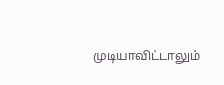முடியாவிட்டாலும்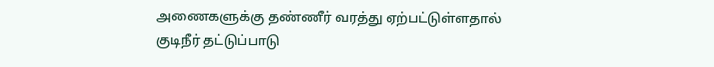அணைகளுக்கு தண்ணீர் வரத்து ஏற்பட்டுள்ளதால் குடிநீர் தட்டுப்பாடு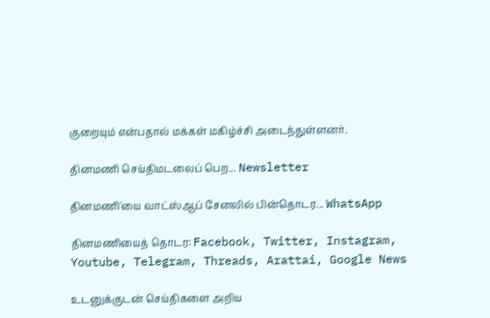குறையும் என்பதால் மக்கள் மகிழ்ச்சி அடைந்துள்ளனர்.

தினமணி செய்திமடலைப் பெற... Newsletter

தினமணி'யை வாட்ஸ்ஆப் சேனலில் பின்தொடர... WhatsApp

தினமணியைத் தொடர: Facebook, Twitter, Instagram, Youtube, Telegram, Threads, Arattai, Google News

உடனுக்குடன் செய்திகளை அறிய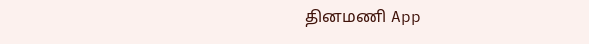தினமணி App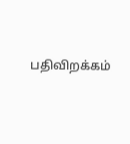பதிவிறக்கம்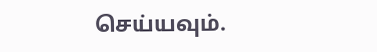செய்யவும்.